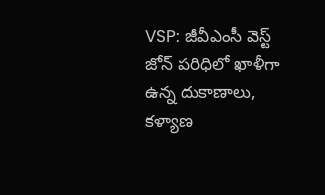VSP: జీవీఎంసీ వెస్ట్ జోన్ పరిధిలో ఖాళీగా ఉన్న దుకాణాలు, కళ్యాణ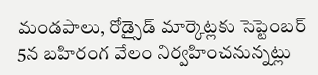మండపాలు, రోడ్సైడ్ మార్కెట్లకు సెప్టెంబర్ 5న బహిరంగ వేలం నిర్వహించనున్నట్లు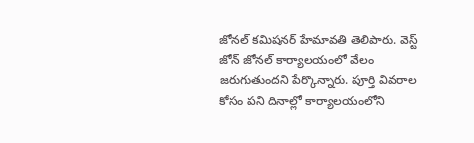జోనల్ కమిషనర్ హేమావతి తెలిపారు. వెస్ట్ జోన్ జోనల్ కార్యాలయంలో వేలం జరుగుతుందని పేర్కొన్నారు. పూర్తి వివరాల కోసం పని దినాల్లో కార్యాలయంలోని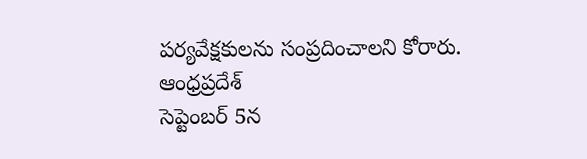పర్యవేక్షకులను సంప్రదించాలని కోరారు.
ఆంధ్రప్రదేశ్
సెప్టెంబర్ 5న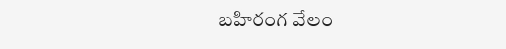బహిరంగ వేలం